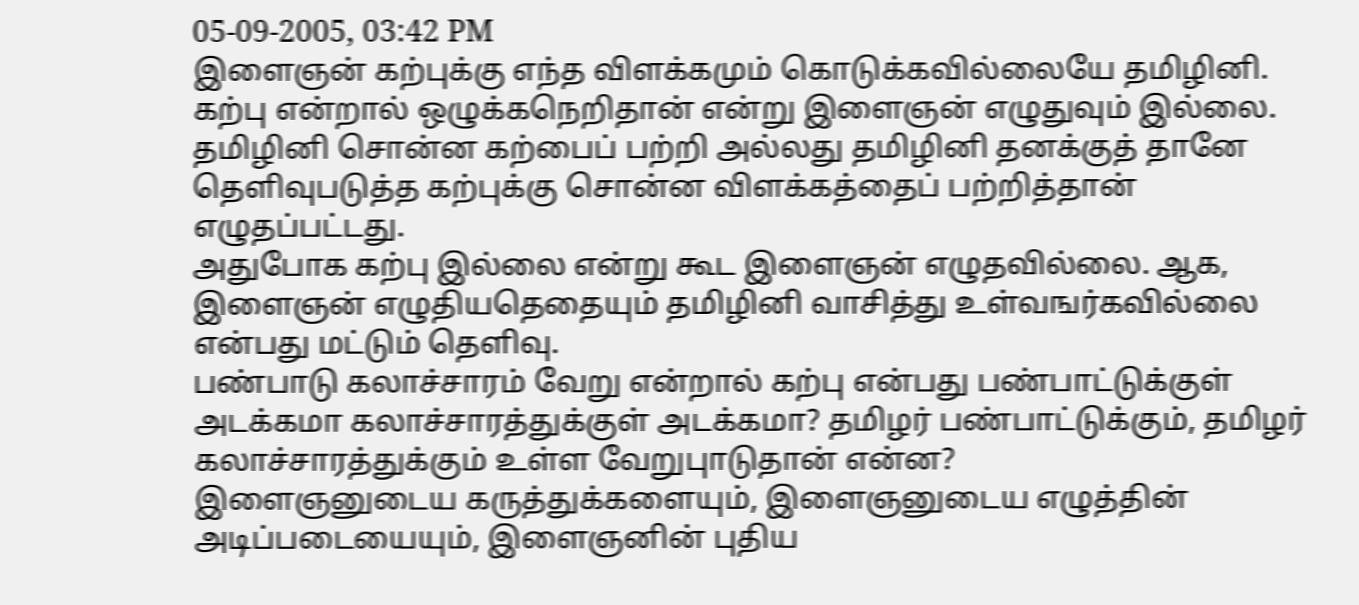05-09-2005, 03:42 PM
இளைஞன் கற்புக்கு எந்த விளக்கமும் கொடுக்கவில்லையே தமிழினி. கற்பு என்றால் ஒழுக்கநெறிதான் என்று இளைஞன் எழுதுவும் இல்லை.
தமிழினி சொன்ன கற்பைப் பற்றி அல்லது தமிழினி தனக்குத் தானே தெளிவுபடுத்த கற்புக்கு சொன்ன விளக்கத்தைப் பற்றித்தான் எழுதப்பட்டது.
அதுபோக கற்பு இல்லை என்று கூட இளைஞன் எழுதவில்லை. ஆக, இளைஞன் எழுதியதெதையும் தமிழினி வாசித்து உள்வஙர்கவில்லை என்பது மட்டும் தெளிவு.
பண்பாடு கலாச்சாரம் வேறு என்றால் கற்பு என்பது பண்பாட்டுக்குள் அடக்கமா கலாச்சாரத்துக்குள் அடக்கமா? தமிழர் பண்பாட்டுக்கும், தமிழர் கலாச்சாரத்துக்கும் உள்ள வேறுபுாடுதான் என்ன?
இளைஞனுடைய கருத்துக்களையும், இளைஞனுடைய எழுத்தின் அடிப்படையையும், இளைஞனின் புதிய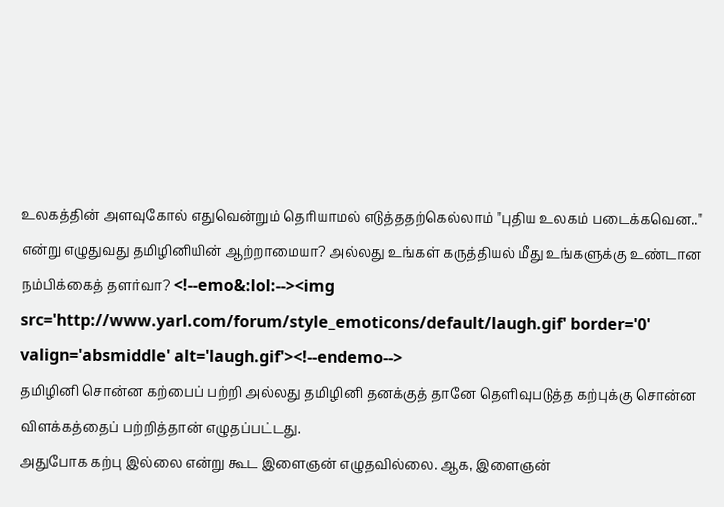உலகத்தின் அளவுகோல் எதுவென்றும் தெரியாமல் எடுத்ததற்கெல்லாம் "புதிய உலகம் படைக்கவென.." என்று எழுதுவது தமிழினியின் ஆற்றாமையா? அல்லது உங்கள் கருத்தியல் மீது உங்களுக்கு உண்டான நம்பிக்கைத் தளர்வா? <!--emo&:lol:--><img src='http://www.yarl.com/forum/style_emoticons/default/laugh.gif' border='0' valign='absmiddle' alt='laugh.gif'><!--endemo-->
தமிழினி சொன்ன கற்பைப் பற்றி அல்லது தமிழினி தனக்குத் தானே தெளிவுபடுத்த கற்புக்கு சொன்ன விளக்கத்தைப் பற்றித்தான் எழுதப்பட்டது.
அதுபோக கற்பு இல்லை என்று கூட இளைஞன் எழுதவில்லை. ஆக, இளைஞன்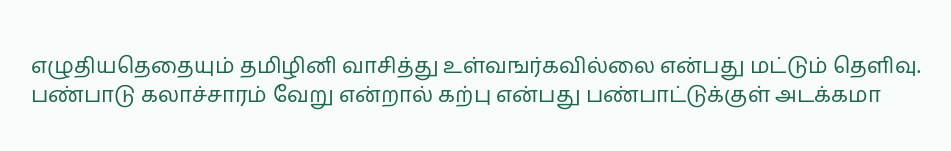எழுதியதெதையும் தமிழினி வாசித்து உள்வஙர்கவில்லை என்பது மட்டும் தெளிவு.
பண்பாடு கலாச்சாரம் வேறு என்றால் கற்பு என்பது பண்பாட்டுக்குள் அடக்கமா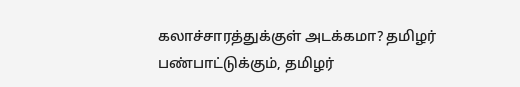கலாச்சாரத்துக்குள் அடக்கமா? தமிழர் பண்பாட்டுக்கும், தமிழர்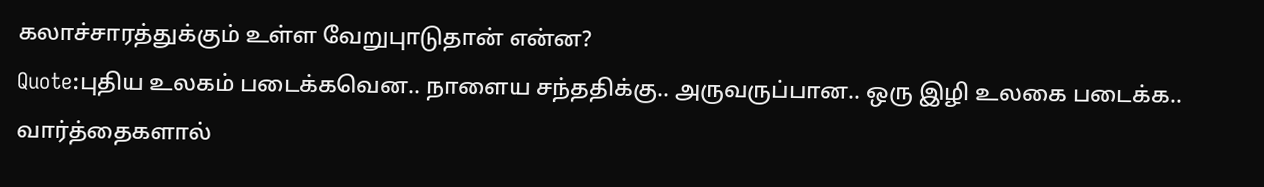கலாச்சாரத்துக்கும் உள்ள வேறுபுாடுதான் என்ன?
Quote:புதிய உலகம் படைக்கவென.. நாளைய சந்ததிக்கு.. அருவருப்பான.. ஒரு இழி உலகை படைக்க.. வார்த்தைகளால்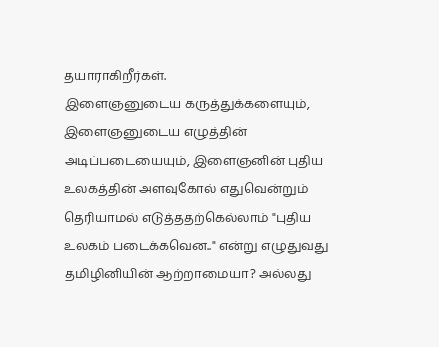தயாராகிறீர்கள்.
இளைஞனுடைய கருத்துக்களையும், இளைஞனுடைய எழுத்தின் அடிப்படையையும், இளைஞனின் புதிய உலகத்தின் அளவுகோல் எதுவென்றும் தெரியாமல் எடுத்ததற்கெல்லாம் "புதிய உலகம் படைக்கவென.." என்று எழுதுவது தமிழினியின் ஆற்றாமையா? அல்லது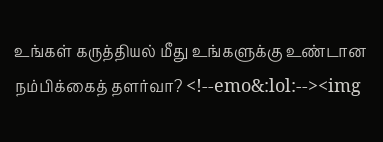உங்கள் கருத்தியல் மீது உங்களுக்கு உண்டான நம்பிக்கைத் தளர்வா? <!--emo&:lol:--><img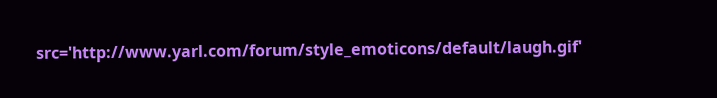src='http://www.yarl.com/forum/style_emoticons/default/laugh.gif'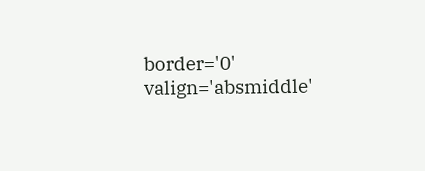border='0' valign='absmiddle'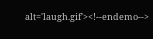alt='laugh.gif'><!--endemo-->